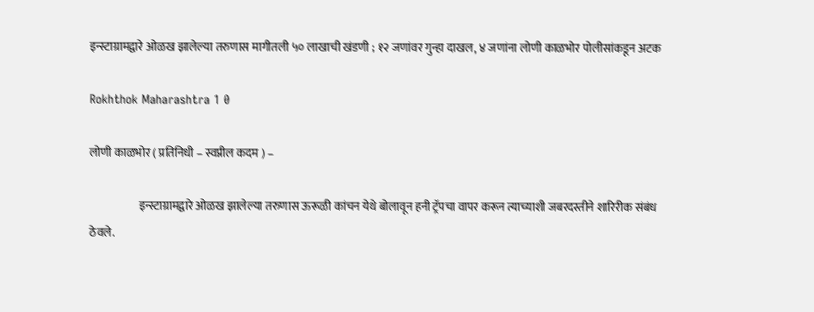इन्स्टाग्रामद्वारे ओळख झालेल्या तरुणास मागीतली ५० लाखाची खंडणी ; १२ जणांवर गुन्हा दाखल, ४ जणांना लोणी काळभोर पोलीसांकडून अटक

Rokhthok Maharashtra 1 0

लोणी काळभोर ( प्रतिनिधी – स्वप्नील कदम ) –

                      इन्स्टाग्रामद्वारे ओळख झालेल्या तरुणास ऊरूळी कांचन येथे बोलावून हनी ट्रॅपचा वापर करून त्याच्याशी जबरदस्तीने शारिरीक संबंध ठेवले.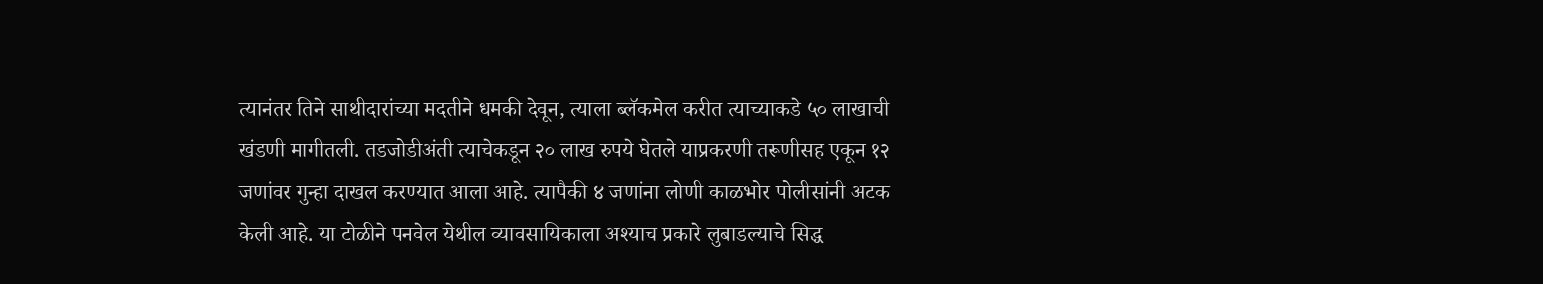त्यानंतर तिने साथीदारांच्या मदतीने धमकी देवून, त्याला ब्लॅकमेल करीत त्याच्याकडे ५० लाखाची खंडणी मागीतली. तडजोडीअंती त्याचेकडून २० लाख रुपये घेतले याप्रकरणी तरूणीसह एकून १२ जणांवर गुन्हा दाखल करण्यात आला आहे. त्यापैकी ४ जणांना लोणी काळभोर पोलीसांनी अटक केली आहे. या टोळीने पनवेल येथील व्यावसायिकाला अश्याच प्रकारे लुबाडल्याचे सिद्ध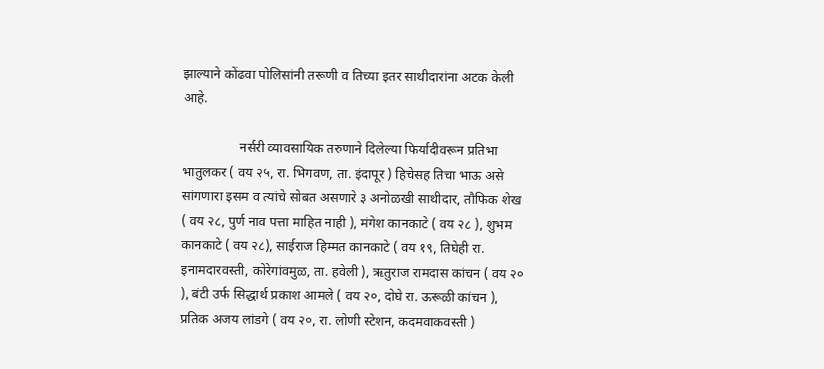झाल्याने कोंढवा पोलिसांनी तरूणी व तिच्या इतर साथीदारांना अटक केली आहे.

                 नर्सरी व्यावसायिक तरुणाने दिलेल्या फिर्यादीवरून प्रतिभा भातुलकर ( वय २५, रा. भिगवण, ता. इंदापूर ) हिचेसह तिचा भाऊ असे सांगणारा इसम व त्यांचे सोबत असणारे ३ अनोळखी साथीदार, तौफिक शेख ( वय २८, पुर्ण नाव पत्ता माहित नाही ), मंगेश कानकाटे ( वय २८ ), शुभम कानकाटे ( वय २८), साईराज हिम्मत कानकाटे ( वय १९, तिघेही रा. इनामदारवस्ती, कोरेगांवमुळ, ता. हवेली ), ऋतुराज रामदास कांचन ( वय २० ), बंटी उर्फ सिद्धार्थ प्रकाश आमले ( वय २०, दोघे रा. ऊरूळी कांचन ), प्रतिक अजय लांडगे ( वय २०, रा. लोणी स्टेशन, कदमवाकवस्ती )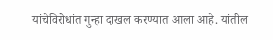यांचेविरोधांत गुन्हा दाखल करण्यात आला आहे. यांतील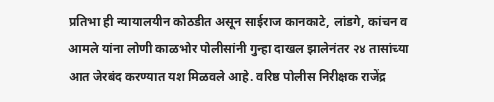प्रतिभा ही न्यायालयीन कोठडीत असून साईराज कानकाटे, लांडगे, कांचन व आमले यांना लोणी काळभोर पोलीसांनी गुन्हा दाखल झालेनंतर २४ तासांच्या आत जेरबंद करण्यात यश मिळवले आहे. वरिष्ठ पोलीस निरीक्षक राजेंद्र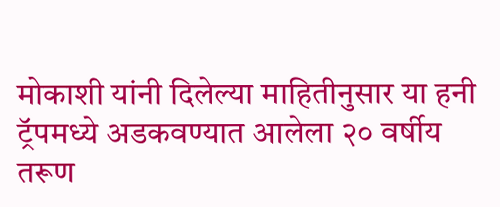मोकाशी यांनी दिलेल्या माहितीनुसार या हनी ट्रॅपमध्ये अडकवण्यात आलेला २० वर्षीय तरूण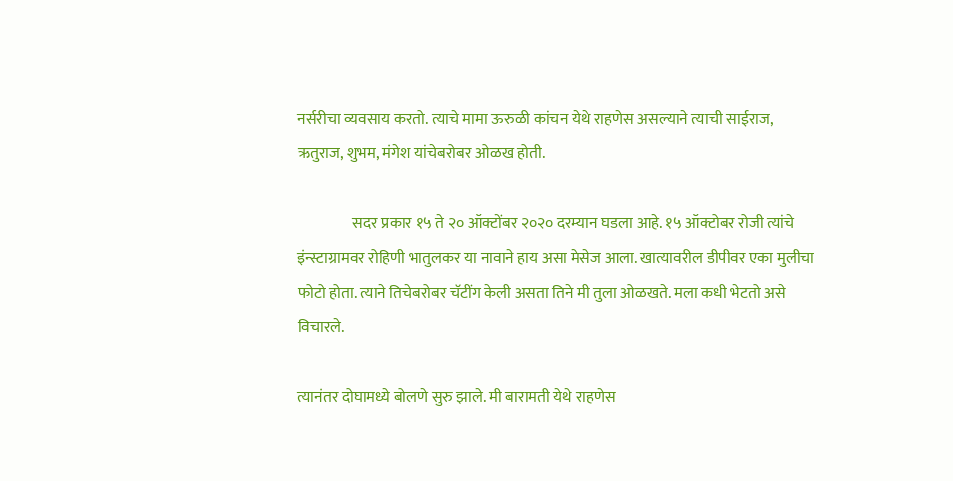नर्सरीचा व्यवसाय करतो. त्याचे मामा ऊरुळी कांचन येथे राहणेस असल्याने त्याची साईराज, ऋतुराज, शुभम, मंगेश यांचेबरोबर ओळख होती.

                  सदर प्रकार १५ ते २० ऑक्टोंबर २०२० दरम्यान घडला आहे. १५ ऑक्टोबर रोजी त्यांचे इंन्स्टाग्रामवर रोहिणी भातुलकर या नावाने हाय असा मेसेज आला. खात्यावरील डीपीवर एका मुलीचा फोटो होता. त्याने तिचेबरोबर चॅटींग केली असता तिने मी तुला ओळखते. मला कधी भेटतो असे विचारले.

त्यानंतर दोघामध्ये बोलणे सुरु झाले. मी बारामती येथे राहणेस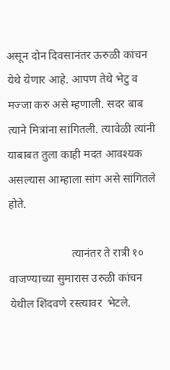असून दोन दिवसानंतर ऊरुळी कांचन येथे येणार आहे. आपण तेथे भेटु व मज्जा करु असे म्हणाली. सदर बाब त्याने मित्रांना सांगितली. त्यावेळी त्यांनी याबाबत तुला काही मदत आवश्यक असल्यास आम्हाला सांग असे सांगितले होते.

                      त्यानंतर ते रात्री १० वाजण्याच्या सुमारास उरुळी कांचन येथील शिंदवणे रस्त्यावर  भेटले.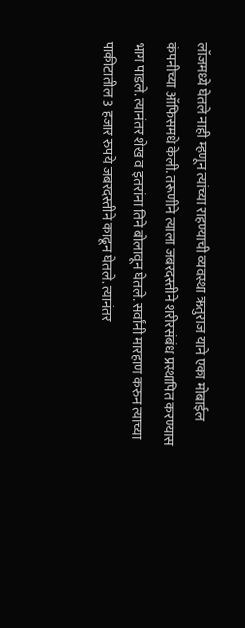लॉजमध्ये घेतले नाही म्हणून त्यांच्या राहण्याची व्यवस्था ऋतुराज याने एका मोबाईल कंपनीच्या ऑफिसमधे केली. तरूणीने त्याला जबरदस्तीने शरीरसंबंध प्रस्थापित करण्यास भाग पाडले. त्यानंतर शेख व इतरांना तिने बोलावून घेतले. सर्वांनी मारहाण करुन त्याच्या पाकीटातील 3 हजार रुपये जबरदस्तीने काढून घेतले. त्यानंतर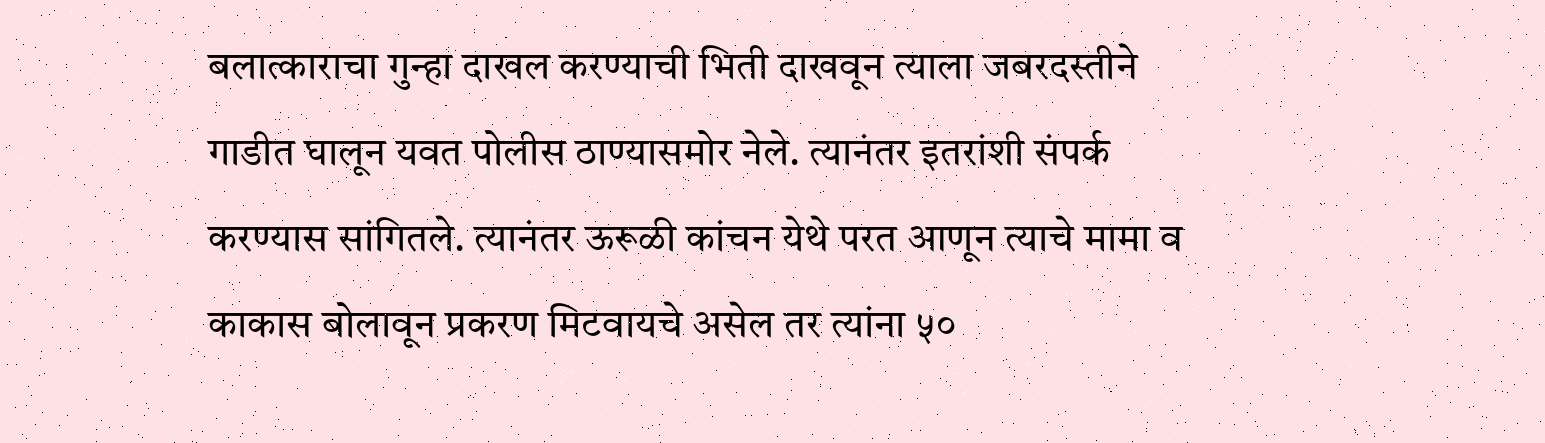बलात्काराचा गुन्हा दाखल करण्याची भिती दाखवून त्याला जबरदस्तीने गाडीत घालून यवत पोलीस ठाण्यासमोर नेले. त्यानंतर इतरांशी संपर्क करण्यास सांगितले. त्यानंतर ऊरूळी कांचन येथे परत आणून त्याचे मामा व काकास बोलावून प्रकरण मिटवायचे असेल तर त्यांना ५०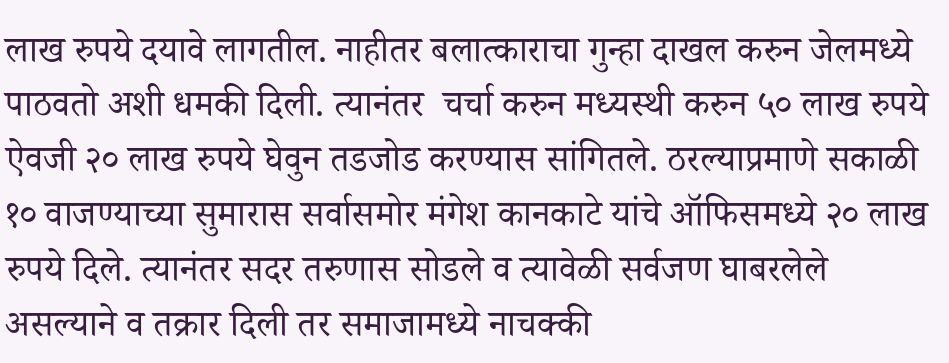लाख रुपये दयावे लागतील. नाहीतर बलात्काराचा गुन्हा दाखल करुन जेलमध्ये पाठवतो अशी धमकी दिली. त्यानंतर  चर्चा करुन मध्यस्थी करुन ५० लाख रुपये ऐवजी २० लाख रुपये घेवुन तडजोड करण्यास सांगितले. ठरल्याप्रमाणे सकाळी १० वाजण्याच्या सुमारास सर्वासमोर मंगेश कानकाटे यांचे ऑफिसमध्ये २० लाख रुपये दिले. त्यानंतर सदर तरुणास सोडले व त्यावेळी सर्वजण घाबरलेले असल्याने व तक्रार दिली तर समाजामध्ये नाचक्की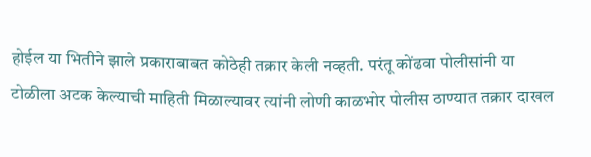होईल या भितीने झाले प्रकाराबाबत कोठेही तक्रार केली नव्हती. परंतू कोंढवा पोलीसांनी या टोळीला अटक केल्याची माहिती मिळाल्यावर त्यांनी लोणी काळभोर पोलीस ठाण्यात तक्रार दाखल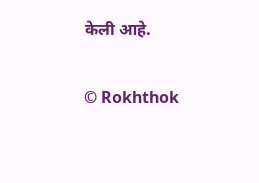केली आहे.

© Rokhthok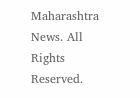Maharashtra News. All Rights Reserved.